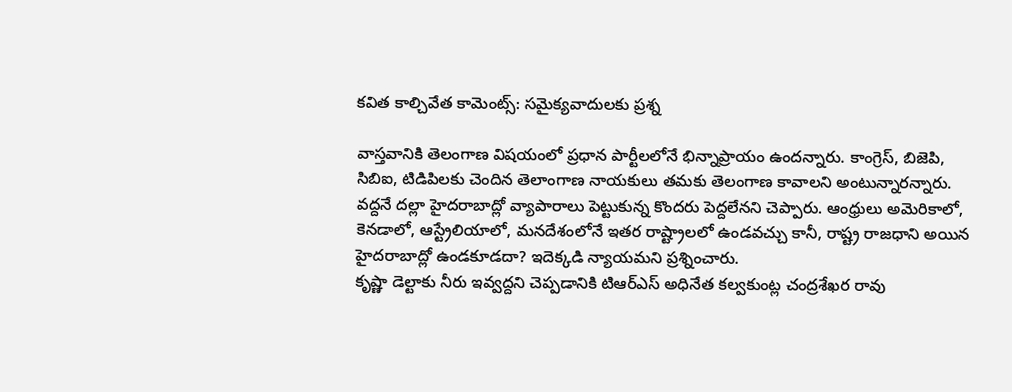కవిత కాల్చివేత కామెంట్స్: సమైక్యవాదులకు ప్రశ్న

వాస్తవానికి తెలంగాణ విషయంలో ప్రధాన పార్టీలలోనే భిన్నాప్రాయం ఉందన్నారు. కాంగ్రెస్, బిజెపి, సిబిఐ, టిడిపిలకు చెందిన తెలాంగాణ నాయకులు తమకు తెలంగాణ కావాలని అంటున్నారన్నారు. వద్దనే దల్లా హైదరాబాద్లో వ్యాపారాలు పెట్టుకున్న కొందరు పెద్దలేనని చెప్పారు. ఆంధ్రులు అమెరికాలో, కెనడాలో, ఆస్ట్రేలియాలో, మనదేశంలోనే ఇతర రాష్ట్రాలలో ఉండవచ్చు కానీ, రాష్ట్ర రాజధాని అయిన హైదరాబాద్లో ఉండకూడదా? ఇదెక్కడి న్యాయమని ప్రశ్నించారు.
కృష్ణా డెల్టాకు నీరు ఇవ్వద్దని చెప్పడానికి టిఆర్ఎస్ అధినేత కల్వకుంట్ల చంద్రశేఖర రావు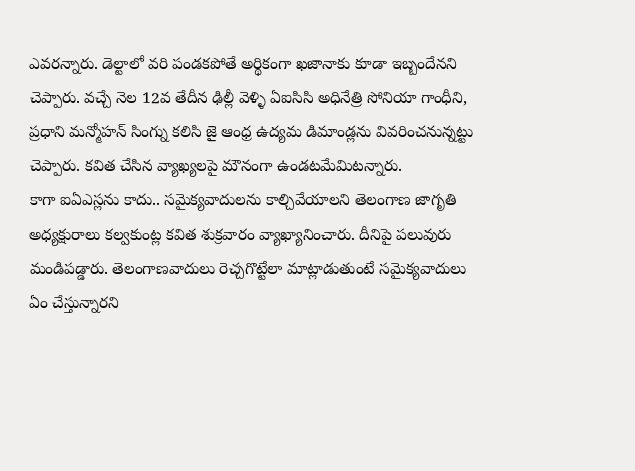ఎవరన్నారు. డెల్టాలో వరి పండకపోతే అర్థికంగా ఖజానాకు కూడా ఇబ్బందేనని చెప్పారు. వచ్చే నెల 12వ తేదీన ఢిల్లీ వెళ్ళి ఏఐసిసి అధినేత్రి సోనియా గాంధీని, ప్రధాని మన్మోహన్ సింగ్ను కలిసి జై ఆంధ్ర ఉద్యమ డిమాండ్లను వివరించనున్నట్టు చెప్పారు. కవిత చేసిన వ్యాఖ్యలపై మౌనంగా ఉండటమేమిటన్నారు.
కాగా ఐఏఎస్లను కాదు.. సమైక్యవాదులను కాల్చివేయాలని తెలంగాణ జాగృతి అధ్యక్షురాలు కల్వకుంట్ల కవిత శుక్రవారం వ్యాఖ్యానించారు. దీనిపై పలువురు మండిపడ్డారు. తెలంగాణవాదులు రెచ్చగొట్టేలా మాట్లాడుతుంటే సమైక్యవాదులు ఏం చేస్తున్నారని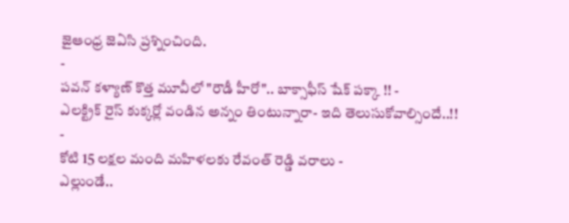జైఆంధ్ర జెఏసి ప్రశ్నించింది.
-
పవన్ కళ్యాణ్ కొత్త మూవీలో "రౌడీ హీరో".. బాక్సాఫీస్ షేక్ పక్కా !! -
ఎలక్ట్రిక్ రైస్ కుక్కర్లో వండిన అన్నం తింటున్నారా- ఇది తెలుసుకోవాల్సిందే..!! -
కోటి 15 లక్షల మంది మహిళలకు రేవంత్ రెడ్డి వరాలు -
ఎల్లుండే..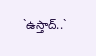`ఉస్తాద్..`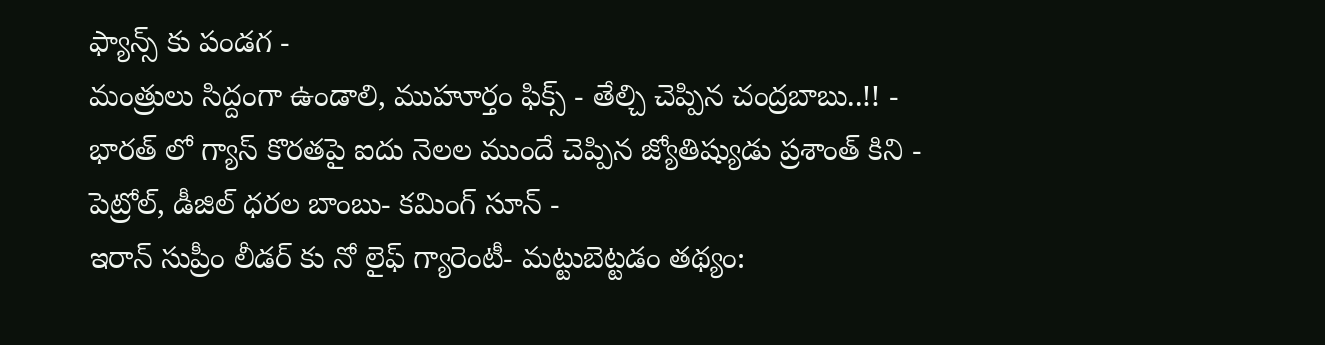ఫ్యాన్స్ కు పండగ -
మంత్రులు సిద్దంగా ఉండాలి, ముహూర్తం ఫిక్స్ - తేల్చి చెప్పిన చంద్రబాబు..!! -
భారత్ లో గ్యాస్ కొరతపై ఐదు నెలల ముందే చెప్పిన జ్యోతిష్యుడు ప్రశాంత్ కిని -
పెట్రోల్, డీజిల్ ధరల బాంబు- కమింగ్ సూన్ -
ఇరాన్ సుప్రీం లీడర్ కు నో లైఫ్ గ్యారెంటీ- మట్టుబెట్టడం తథ్యం: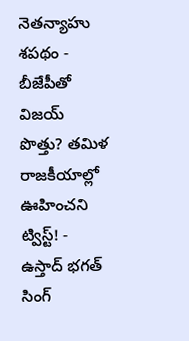నెతన్యాహు శపథం -
బీజేపీతో విజయ్ పొత్తు? తమిళ రాజకీయాల్లో ఊహించని ట్విస్ట్! -
ఉస్తాద్ భగత్ సింగ్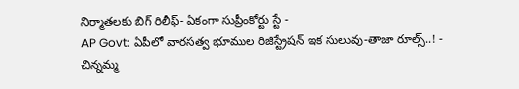నిర్మాతలకు బిగ్ రిలీఫ్- ఏకంగా సుప్రీంకోర్టు స్టే -
AP Govt: ఏపీలో వారసత్వ భూముల రిజిస్ట్రేషన్ ఇక సులువు-తాజా రూల్స్..! -
చిన్నమ్మ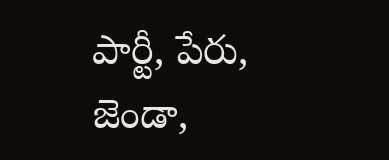పార్టీ, పేరు, జెండా,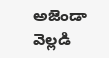అజెండా వెల్లడి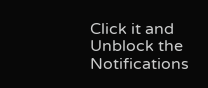Click it and Unblock the Notifications